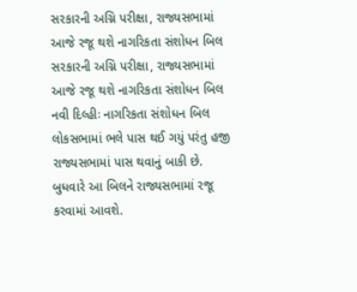સરકારની અગ્નિ પરીક્ષા, રાજ્યસભામાં આજે રજૂ થશે નાગરિકતા સંશોધન બિલ
સરકારની અગ્નિ પરીક્ષા, રાજ્યસભામાં આજે રજૂ થશે નાગરિકતા સંશોધન બિલ
નવી દિલ્હીઃ નાગરિકતા સંશોધન બિલ લોકસભામાં ભલે પાસ થઈ ગયું પરંતુ હજી રાજ્યસભામાં પાસ થવાનું બાકી છે. બુધવારે આ બિલને રાજ્યસભામાં રજૂ કરવામાં આવશે.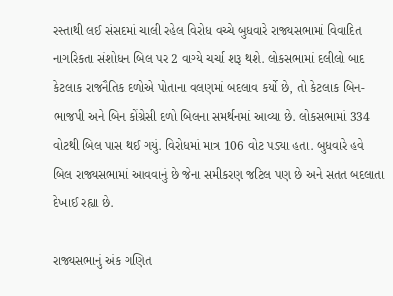રસ્તાથી લઈ સંસદમાં ચાલી રહેલ વિરોધ વચ્ચે બુધવારે રાજ્યસભામાં વિવાદિત નાગરિકતા સંશોધન બિલ પર 2 વાગ્યે ચર્ચા શરૂ થશે. લોકસભામાં દલીલો બાદ કેટલાક રાજનૈતિક દળોએ પોતાના વલણમાં બદલાવ કર્યો છે, તો કેટલાક બિન-ભાજપી અને બિન કોંગ્રેસી દળો બિલના સમર્થનમાં આવ્યા છે. લોકસભામાં 334 વોટથી બિલ પાસ થઈ ગયું. વિરોધમાં માત્ર 106 વોટ પડ્યા હતા. બુધવારે હવે બિલ રાજ્યસભામાં આવવાનું છે જેના સમીકરણ જટિલ પણ છે અને સતત બદલાતા દેખાઈ રહ્યા છે.

રાજ્યસભાનું અંક ગણિત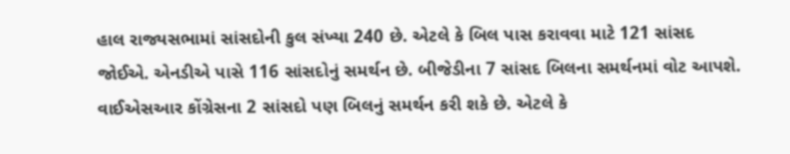હાલ રાજ્યસભામાં સાંસદોની કુલ સંખ્યા 240 છે. એટલે કે બિલ પાસ કરાવવા માટે 121 સાંસદ જોઈએ. એનડીએ પાસે 116 સાંસદોનું સમર્થન છે. બીજેડીના 7 સાંસદ બિલના સમર્થનમાં વોટ આપશે. વાઈએસઆર કોંગ્રેસના 2 સાંસદો પણ બિલનું સમર્થન કરી શકે છે. એટલે કે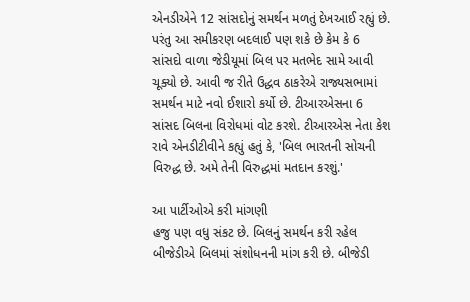એનડીએને 12 સાંસદોનું સમર્થન મળતું દેખઆઈ રહ્યું છે. પરંતુ આ સમીકરણ બદલાઈ પણ શકે છે કેમ કે 6 સાંસદો વાળા જેડીયૂમાં બિલ પર મતભેદ સામે આવી ચૂક્યો છે. આવી જ રીતે ઉદ્ધવ ઠાકરેએ રાજ્યસભામાં સમર્થન માટે નવો ઈશારો કર્યો છે. ટીઆરએસના 6 સાંસદ બિલના વિરોધમાં વોટ કરશે. ટીઆરએસ નેતા કેશ રાવે એનડીટીવીને કહ્યું હતું કે, 'બિલ ભારતની સોચની વિરુદ્ધ છે. અમે તેની વિરુદ્ધમાં મતદાન કરશું.'

આ પાર્ટીઓએ કરી માંગણી
હજુ પણ વધુ સંકટ છે. બિલનું સમર્થન કરી રહેલ બીજેડીએ બિલમાં સંશોધનની માંગ કરી છે. બીજેડી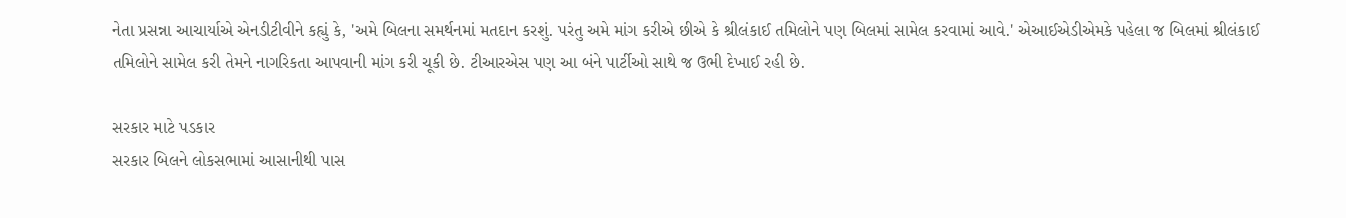નેતા પ્રસન્ના આચાર્યાએ એનડીટીવીને કહ્યું કે, 'અમે બિલના સમર્થનમાં મતદાન કરશું. પરંતુ અમે માંગ કરીએ છીએ કે શ્રીલંકાઈ તમિલોને પણ બિલમાં સામેલ કરવામાં આવે.' એઆઈએડીએમકે પહેલા જ બિલમાં શ્રીલંકાઈ તમિલોને સામેલ કરી તેમને નાગરિકતા આપવાની માંગ કરી ચૂકી છે. ટીઆરએસ પણ આ બંને પાર્ટીઓ સાથે જ ઉભી દેખાઈ રહી છે.

સરકાર માટે પડકાર
સરકાર બિલને લોકસભામાં આસાનીથી પાસ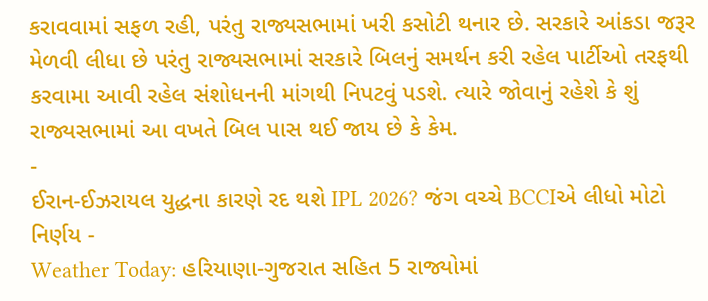કરાવવામાં સફળ રહી, પરંતુ રાજ્યસભામાં ખરી કસોટી થનાર છે. સરકારે આંકડા જરૂર મેળવી લીધા છે પરંતુ રાજ્યસભામાં સરકારે બિલનું સમર્થન કરી રહેલ પાર્ટીઓ તરફથી કરવામા આવી રહેલ સંશોધનની માંગથી નિપટવું પડશે. ત્યારે જોવાનું રહેશે કે શું રાજ્યસભામાં આ વખતે બિલ પાસ થઈ જાય છે કે કેમ.
-
ઈરાન-ઈઝરાયલ યુદ્ધના કારણે રદ થશે IPL 2026? જંગ વચ્ચે BCCIએ લીધો મોટો નિર્ણય -
Weather Today: હરિયાણા-ગુજરાત સહિત 5 રાજ્યોમાં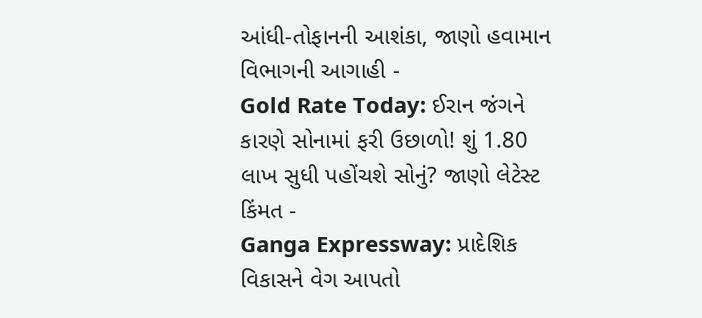આંધી-તોફાનની આશંકા, જાણો હવામાન વિભાગની આગાહી -
Gold Rate Today: ઈરાન જંગને કારણે સોનામાં ફરી ઉછાળો! શું 1.80 લાખ સુધી પહોંચશે સોનું? જાણો લેટેસ્ટ કિંમત -
Ganga Expressway: પ્રાદેશિક વિકાસને વેગ આપતો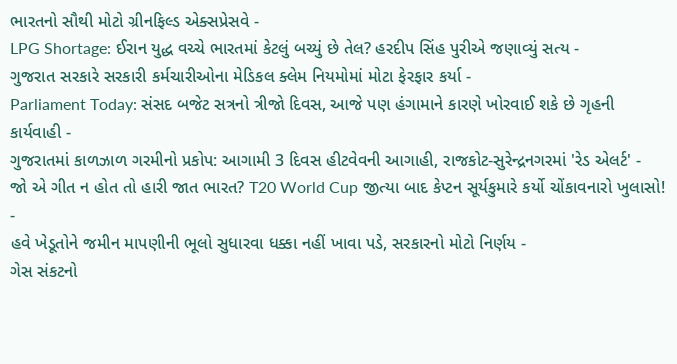ભારતનો સૌથી મોટો ગ્રીનફિલ્ડ એક્સપ્રેસવે -
LPG Shortage: ઈરાન યુદ્ધ વચ્ચે ભારતમાં કેટલું બચ્યું છે તેલ? હરદીપ સિંહ પુરીએ જણાવ્યું સત્ય -
ગુજરાત સરકારે સરકારી કર્મચારીઓના મેડિકલ ક્લેમ નિયમોમાં મોટા ફેરફાર કર્યા -
Parliament Today: સંસદ બજેટ સત્રનો ત્રીજો દિવસ, આજે પણ હંગામાને કારણે ખોરવાઈ શકે છે ગૃહની કાર્યવાહી -
ગુજરાતમાં કાળઝાળ ગરમીનો પ્રકોપ: આગામી 3 દિવસ હીટવેવની આગાહી, રાજકોટ-સુરેન્દ્રનગરમાં 'રેડ એલર્ટ' -
જો એ ગીત ન હોત તો હારી જાત ભારત? T20 World Cup જીત્યા બાદ કેપ્ટન સૂર્યકુમારે કર્યો ચોંકાવનારો ખુલાસો! -
હવે ખેડૂતોને જમીન માપણીની ભૂલો સુધારવા ધક્કા નહીં ખાવા પડે, સરકારનો મોટો નિર્ણય -
ગેસ સંકટનો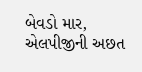બેવડો માર, એલપીજીની અછત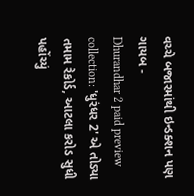વચ્ચે બજારમાંથી ઇન્ડક્શન પણ ગાયબ -
Dhurandhar 2 paid preview collection: 'ધુરંધર 2' એ તોડ્યા તમામ રેકોર્ડ, આટલા કરોડ સુધી પહોંચ્યું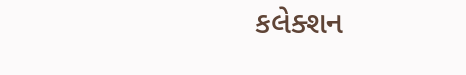કલેક્શન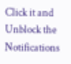Click it and Unblock the Notifications